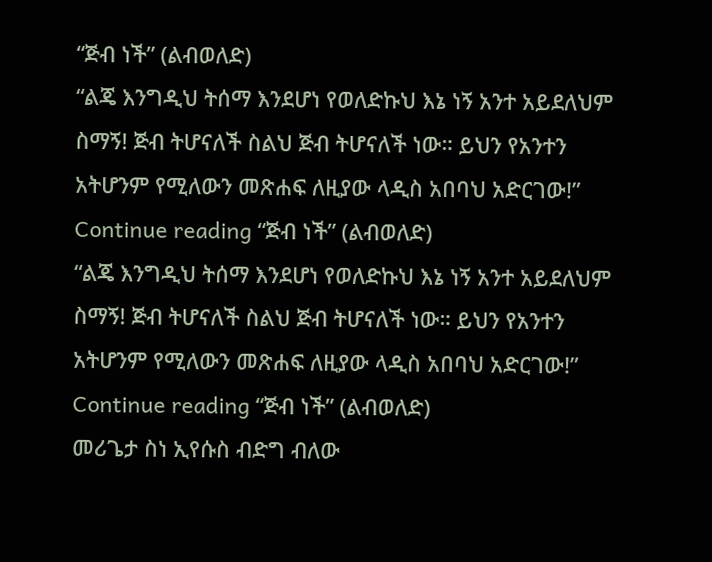“ጅብ ነች” (ልብወለድ)
“ልጄ እንግዲህ ትሰማ እንደሆነ የወለድኩህ እኔ ነኝ አንተ አይደለህም ስማኝ! ጅብ ትሆናለች ስልህ ጅብ ትሆናለች ነው። ይህን የአንተን አትሆንም የሚለውን መጽሐፍ ለዚያው ላዲስ አበባህ አድርገው!” Continue reading “ጅብ ነች” (ልብወለድ)
“ልጄ እንግዲህ ትሰማ እንደሆነ የወለድኩህ እኔ ነኝ አንተ አይደለህም ስማኝ! ጅብ ትሆናለች ስልህ ጅብ ትሆናለች ነው። ይህን የአንተን አትሆንም የሚለውን መጽሐፍ ለዚያው ላዲስ አበባህ አድርገው!” Continue reading “ጅብ ነች” (ልብወለድ)
መሪጌታ ስነ ኢየሱስ ብድግ ብለው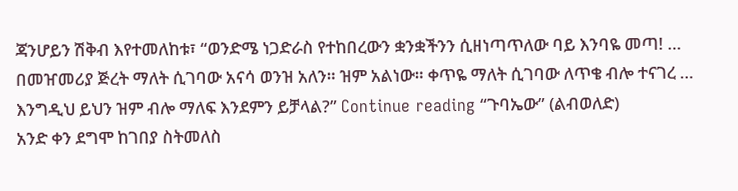ጃንሆይን ሽቅብ እየተመለከቱ፣ “ወንድሜ ነጋድራስ የተከበረውን ቋንቋችንን ሲዘነጣጥለው ባይ እንባዬ መጣ! … በመዠመሪያ ጅረት ማለት ሲገባው አናሳ ወንዝ አለን። ዝም አልነው። ቀጥዬ ማለት ሲገባው ለጥቄ ብሎ ተናገረ … እንግዲህ ይህን ዝም ብሎ ማለፍ እንደምን ይቻላል?” Continue reading “ጉባኤው” (ልብወለድ)
አንድ ቀን ደግሞ ከገበያ ስትመለስ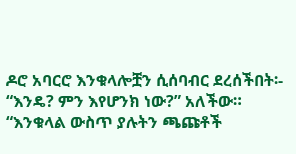ዶሮ አባርሮ እንቁላሎቿን ሲሰባብር ደረሰችበት፡- “እንዴ? ምን እየሆንክ ነው?” አለችው። “እንቁላል ውስጥ ያሉትን ጫጩቶች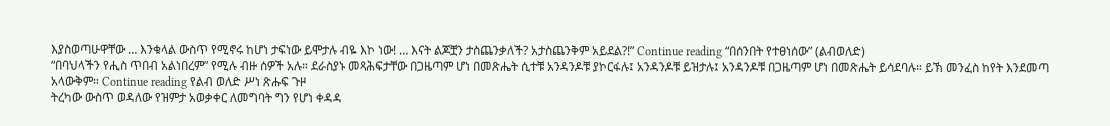እያስወጣሁዋቸው … እንቁላል ውስጥ የሚኖሩ ከሆነ ታፍነው ይሞታሉ ብዬ እኮ ነው! … እናት ልጆቿን ታስጨንቃለች? አታስጨንቅም አይደል?!” Continue reading “በሰንበት የተፀነሰው” (ልብወለድ)
“በባህላችን የሒስ ጥበብ አልነበረም” የሚሉ ብዙ ሰዎች አሉ። ደራስያኑ መጻሕፍታቸው በጋዜጣም ሆነ በመጽሔት ሲተቹ አንዳንዶቹ ያኮርፋሉ፤ አንዳንዶቹ ይዝታሉ፤ አንዳንዶቹ በጋዜጣም ሆነ በመጽሔት ይሳደባሉ። ይኽ መንፈስ ከየት እንደመጣ አላውቅም። Continue reading የልብ ወለድ ሥነ ጽሑፍ ጉዞ
ትረካው ውስጥ ወዳለው የዝምታ አወቃቀር ለመግባት ግን የሆነ ቀዳዳ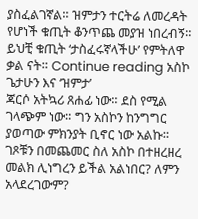ያስፈልገኛል። ዝምታን ተርትሬ ለመረዳት የሆነች ቁጢት ቆንጥጨ መያዝ ነበረብኝ። ይህቺ ቁጢት ‘ታስፈሩኛላችሁ’ የምትለዋ ቃል ናት። Continue reading አስኮ ጌታሁን እና ‘ዝምታ’
ጃርሶ አትኳሪ ጸሐፊ ነው። ደስ የሚል ገላጭም ነው። ግን አስኮን ከንግግር ያወጣው ምክንያት ቢኖር ነው አልኩ። ገጾቹን በመጨመር ስለ አስኮ በተዘረዘረ መልክ ሊነግረን ይችል አልነበር? ለምን አላደረገውም?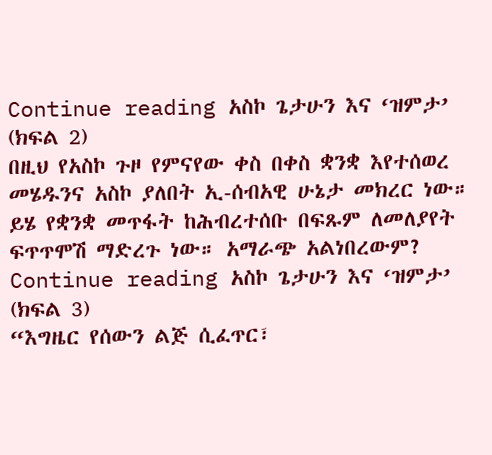Continue reading አስኮ ጌታሁን እና ‘ዝምታ’ (ክፍል 2)
በዚህ የአስኮ ጉዞ የምናየው ቀስ በቀስ ቋንቋ እየተሰወረ መሄዱንና አስኮ ያለበት ኢ-ሰብአዊ ሁኔታ መክረር ነው። ይሄ የቋንቋ መጥፋት ከሕብረተሰቡ በፍጹም ለመለያየት ፍጥጥሞሽ ማድረጉ ነው። አማራጭ አልነበረውም? Continue reading አስኮ ጌታሁን እና ‘ዝምታ’ (ክፍል 3)
“እግዜር የሰውን ልጅ ሲፈጥር፣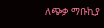ለጭቃ ማቡኪያ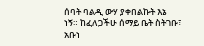ሰባት ባልዲ ውሃ ያቀበልኩት እኔ ነኝ። ከፈለጋችሁ ሰማይ ቤት ስትገቡ፣ አቡነ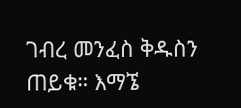ገብረ መንፈስ ቅዱስን ጠይቁ። እማኜ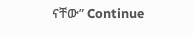ናቸው” Continue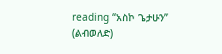reading “አስኮ ጌታሁን” (ልብወለድ)